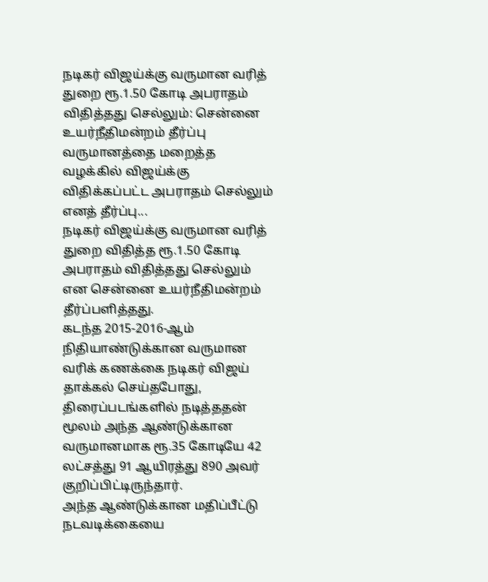நடிகர் விஜய்க்கு வருமான வரித் துறை ரூ.1.50 கோடி அபராதம் விதித்தது செல்லும்: சென்னை உயர்நீதிமன்றம் தீர்ப்பு
வருமானத்தை மறைத்த வழக்கில் விஜய்க்கு விதிக்கப்பட்ட அபராதம் செல்லும் எனத் தீர்ப்பு...
நடிகர் விஜய்க்கு வருமான வரித் துறை விதித்த ரூ.1.50 கோடி அபராதம் விதித்தது செல்லும் என சென்னை உயர்நீதிமன்றம் தீர்ப்பளித்தது.
கடந்த 2015-2016-ஆம் நிதியாண்டுக்கான வருமான வரிக் கணக்கை நடிகர் விஜய் தாக்கல் செய்தபோது, திரைப்படங்களில் நடித்ததன் மூலம் அந்த ஆண்டுக்கான வருமானமாக ரூ.35 கோடியே 42 லட்சத்து 91 ஆயிரத்து 890 அவர் குறிப்பிட்டிருந்தார்.
அந்த ஆண்டுக்கான மதிப்பீட்டு நடவடிக்கையை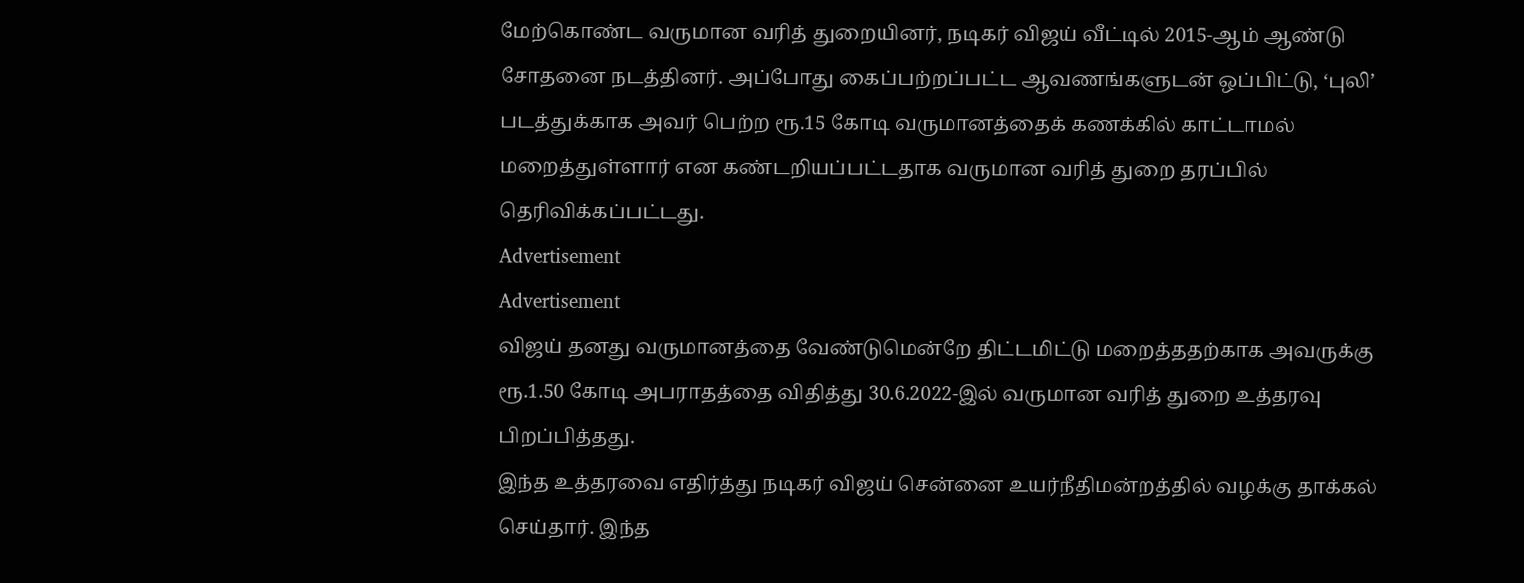மேற்கொண்ட வருமான வரித் துறையினர், நடிகர் விஜய் வீட்டில் 2015-ஆம் ஆண்டு சோதனை நடத்தினர். அப்போது கைப்பற்றப்பட்ட ஆவணங்களுடன் ஒப்பிட்டு, ‘புலி’ படத்துக்காக அவர் பெற்ற ரூ.15 கோடி வருமானத்தைக் கணக்கில் காட்டாமல் மறைத்துள்ளார் என கண்டறியப்பட்டதாக வருமான வரித் துறை தரப்பில் தெரிவிக்கப்பட்டது.
Advertisement
Advertisement
விஜய் தனது வருமானத்தை வேண்டுமென்றே திட்டமிட்டு மறைத்ததற்காக அவருக்கு ரூ.1.50 கோடி அபராதத்தை விதித்து 30.6.2022-இல் வருமான வரித் துறை உத்தரவு பிறப்பித்தது.
இந்த உத்தரவை எதிர்த்து நடிகர் விஜய் சென்னை உயர்நீதிமன்றத்தில் வழக்கு தாக்கல் செய்தார். இந்த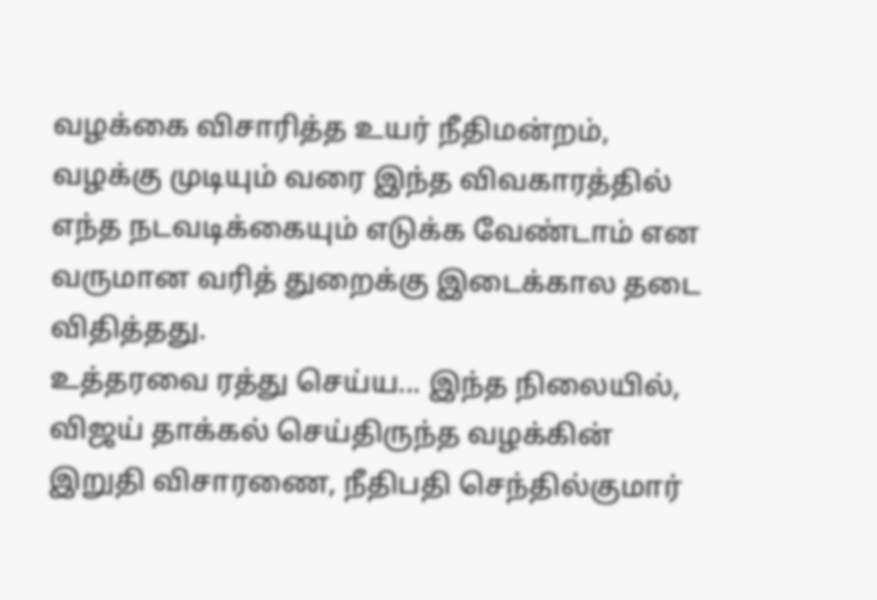வழக்கை விசாரித்த உயர் நீதிமன்றம், வழக்கு முடியும் வரை இந்த விவகாரத்தில் எந்த நடவடிக்கையும் எடுக்க வேண்டாம் என வருமான வரித் துறைக்கு இடைக்கால தடை விதித்தது.
உத்தரவை ரத்து செய்ய... இந்த நிலையில், விஜய் தாக்கல் செய்திருந்த வழக்கின் இறுதி விசாரணை, நீதிபதி செந்தில்குமார்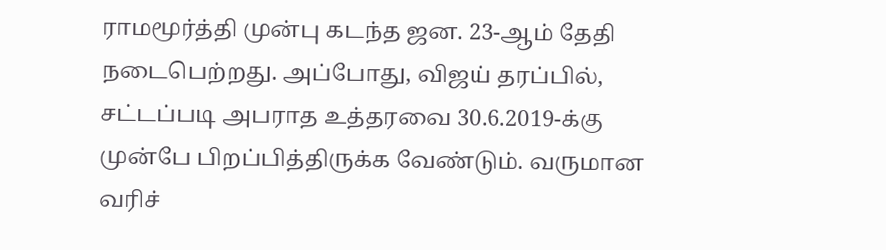ராமமூர்த்தி முன்பு கடந்த ஜன. 23-ஆம் தேதி நடைபெற்றது. அப்போது, விஜய் தரப்பில், சட்டப்படி அபராத உத்தரவை 30.6.2019-க்கு முன்பே பிறப்பித்திருக்க வேண்டும். வருமான வரிச்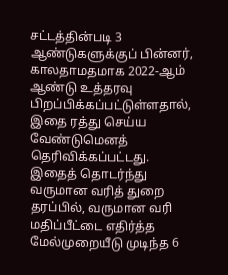சட்டத்தின்படி 3 ஆண்டுகளுக்குப் பின்னர், காலதாமதமாக 2022-ஆம் ஆண்டு உத்தரவு பிறப்பிக்கப்பட்டுள்ளதால், இதை ரத்து செய்ய வேண்டுமெனத் தெரிவிக்கப்பட்டது.
இதைத் தொடர்ந்து வருமான வரித் துறை தரப்பில், வருமான வரி மதிப்பீட்டை எதிர்த்த மேல்முறையீடு முடிந்த 6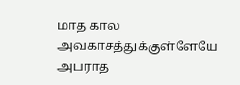மாத கால அவகாசத்துக்குள்ளேயே அபராத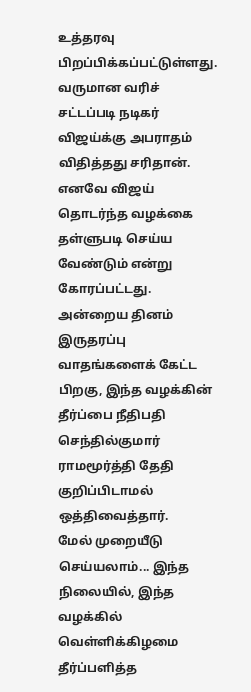உத்தரவு பிறப்பிக்கப்பட்டுள்ளது. வருமான வரிச் சட்டப்படி நடிகர் விஜய்க்கு அபராதம் விதித்தது சரிதான். எனவே விஜய் தொடர்ந்த வழக்கை தள்ளுபடி செய்ய வேண்டும் என்று கோரப்பட்டது.
அன்றைய தினம் இருதரப்பு வாதங்களைக் கேட்ட பிறகு, இந்த வழக்கின் தீர்ப்பை நீதிபதி செந்தில்குமார் ராமமூர்த்தி தேதி குறிப்பிடாமல் ஒத்திவைத்தார்.
மேல் முறையீடு செய்யலாம்... இந்த நிலையில், இந்த வழக்கில் வெள்ளிக்கிழமை தீர்ப்பளித்த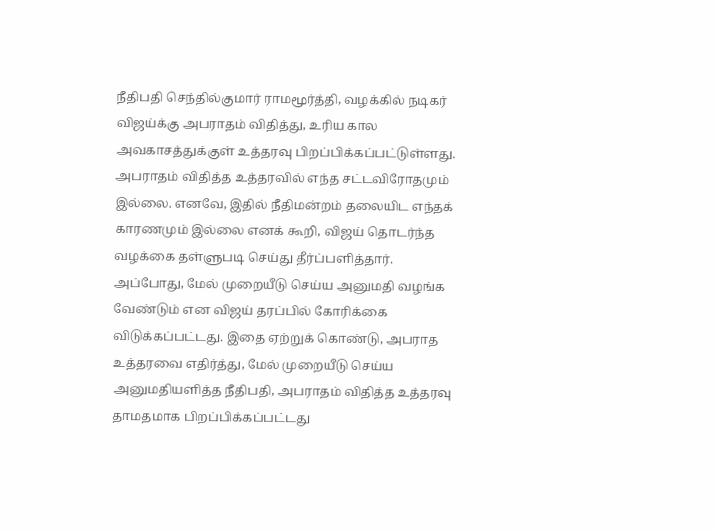நீதிபதி செந்தில்குமார் ராமமூர்த்தி, வழக்கில் நடிகர் விஜய்க்கு அபராதம் விதித்து, உரிய கால அவகாசத்துக்குள் உத்தரவு பிறப்பிக்கப்பட்டுள்ளது. அபராதம் விதித்த உத்தரவில் எந்த சட்டவிரோதமும் இல்லை. எனவே, இதில் நீதிமன்றம் தலையிட எந்தக் காரணமும் இல்லை எனக் கூறி, விஜய் தொடர்ந்த வழக்கை தள்ளுபடி செய்து தீர்ப்பளித்தார்.
அப்போது, மேல் முறையீடு செய்ய அனுமதி வழங்க வேண்டும் என விஜய் தரப்பில் கோரிக்கை விடுக்கப்பட்டது. இதை ஏற்றுக் கொண்டு, அபராத உத்தரவை எதிர்த்து, மேல் முறையீடு செய்ய அனுமதியளித்த நீதிபதி, அபராதம் விதித்த உத்தரவு தாமதமாக பிறப்பிக்கப்பட்டது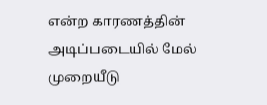என்ற காரணத்தின் அடிப்படையில் மேல் முறையீடு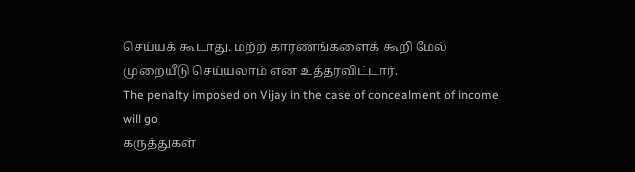செய்யக் கூடாது. மற்ற காரணங்களைக் கூறி மேல் முறையீடு செய்யலாம் என உத்தரவிட்டார்.
The penalty imposed on Vijay in the case of concealment of income will go
கருத்துகள்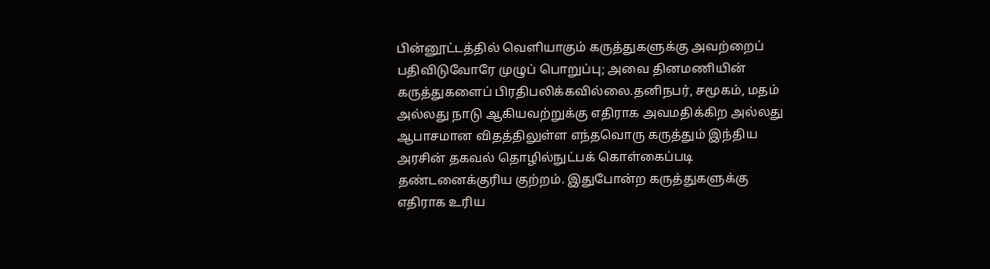பின்னூட்டத்தில் வெளியாகும் கருத்துகளுக்கு அவற்றைப் பதிவிடுவோரே முழுப் பொறுப்பு; அவை தினமணியின் கருத்துகளைப் பிரதிபலிக்கவில்லை.தனிநபர், சமூகம், மதம் அல்லது நாடு ஆகியவற்றுக்கு எதிராக அவமதிக்கிற அல்லது ஆபாசமான விதத்திலுள்ள எந்தவொரு கருத்தும் இந்திய அரசின் தகவல் தொழில்நுட்பக் கொள்கைப்படி தண்டனைக்குரிய குற்றம். இதுபோன்ற கருத்துகளுக்கு எதிராக உரிய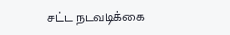சட்ட நடவடிக்கை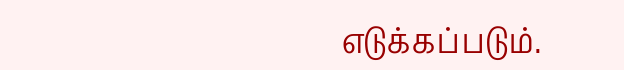எடுக்கப்படும்.